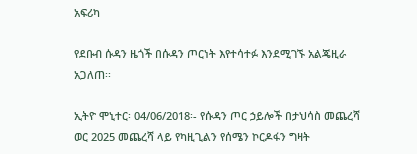አፍሪካ

የደቡብ ሱዳን ዜጎች በሱዳን ጦርነት እየተሳተፉ እንደሚገኙ አልጄዚራ አጋለጠ፡፡

ኢትዮ ሞኒተር፡ 04/06/2018፡- የሱዳን ጦር ኃይሎች በታህሳስ መጨረሻ ወር 2025 መጨረሻ ላይ የካዚጊልን የሰሜን ኮርዶፋን ግዛት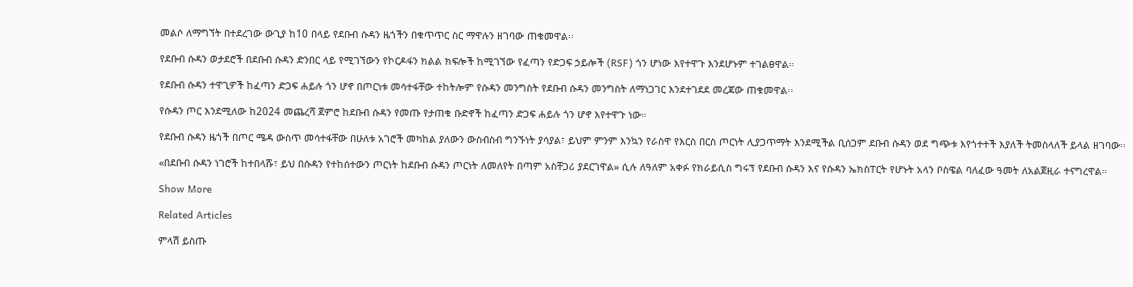መልሶ ለማግኘት በተደረገው ውጊያ ከ10 በላይ የደቡብ ሱዳን ዜጎችን በቁጥጥር ስር ማዋሉን ዘገባው ጠቁመዋል፡፡

የደቡብ ሱዳን ወታደሮች በደቡብ ሱዳን ድንበር ላይ የሚገኘውን የኮርዶፋን ክልል ክፍሎች ከሚገኘው የፈጣን የድጋፍ ኃይሎች (RSF) ጎን ሆነው እየተዋጉ እንደሆኑም ተገልፀዋል።

የደቡብ ሱዳን ተዋጊዎች ከፈጣን ድጋፍ ሐይሉ ጎን ሆኖ በጦርነቱ መሳተፋቸው ተከትሎም የሱዳን መንግስት የደቡብ ሱዳን መንግስት ለማነጋገር እንደተገደደ መረጃው ጠቁመዋል፡፡

የሱዳን ጦር እንደሚለው ከ2024 መጨረሻ ጀምሮ ከደቡብ ሱዳን የመጡ የታጠቁ ቡድኖች ከፈጣን ድጋፍ ሐይሉ ጎን ሆኖ እየተዋጉ ነው።

የደቡብ ሱዳን ዜጎች በጦር ሜዳ ውስጥ መሳተፋቸው በሁለቱ አገሮች መካከል ያለውን ውስብስብ ግንኙነት ያሳያል፣ ይህም ምንም እንኳን የራስዋ የእርስ በርስ ጦርነት ሊያጋጥማት እንደሚችል ቢሰጋም ደቡብ ሱዳን ወደ ግጭቱ እየጎተተች እያለች ትመስላለች ይላል ዘገባው፡፡

«በደቡብ ሱዳን ነገሮች ከተበላሹ፣ ይህ በሱዳን የተከሰተውን ጦርነት ከደቡብ ሱዳን ጦርነት ለመለየት በጣም አስቸጋሪ ያደርገዋል» ሲሉ ለዓለም አቀፉ የክራይሲስ ግሩፕ የደቡብ ሱዳን እና የሱዳን ኤክስፐርት የሆኑት አላን ቦስዌል ባለፈው ዓመት ለአልጀዚራ ተናግረዋል።

Show More

Related Articles

ምላሽ ይስጡ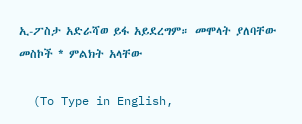ኢ-ፖስታ አድራሻወ ይፋ አይደረግም። መሞላት ያለባቸው መስኮች * ምልክት አላቸው

  (To Type in English,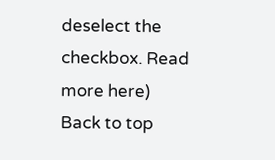deselect the checkbox. Read more here)
Back to top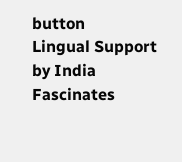button
Lingual Support by India Fascinates